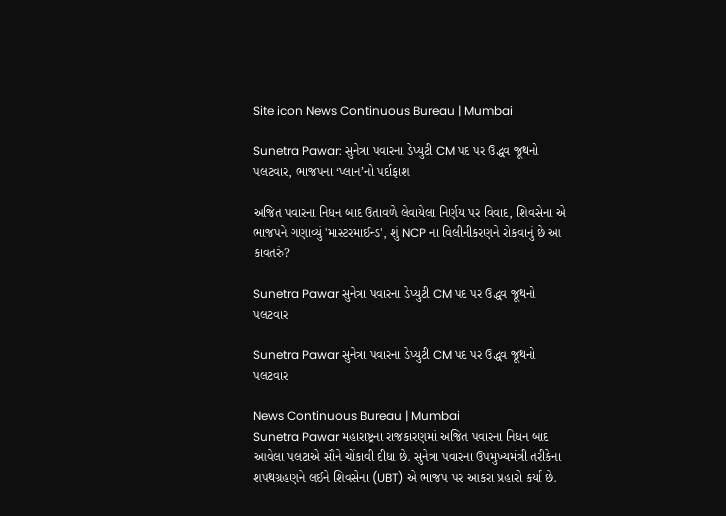Site icon News Continuous Bureau | Mumbai

Sunetra Pawar: સુનેત્રા પવારના ડેપ્યુટી CM પદ પર ઉદ્ધવ જૂથનો પલટવાર, ભાજપના ‘પ્લાન’નો પર્દાફાશ

અજિત પવારના નિધન બાદ ઉતાવળે લેવાયેલા નિર્ણય પર વિવાદ, શિવસેના એ ભાજપને ગણાવ્યું 'માસ્ટરમાઈન્ડ', શું NCP ના વિલીનીકરણને રોકવાનું છે આ કાવતરું?

Sunetra Pawar સુનેત્રા પવારના ડેપ્યુટી CM પદ પર ઉદ્ધવ જૂથનો પલટવાર

Sunetra Pawar સુનેત્રા પવારના ડેપ્યુટી CM પદ પર ઉદ્ધવ જૂથનો પલટવાર

News Continuous Bureau | Mumbai
Sunetra Pawar મહારાષ્ટ્રના રાજકારણમાં અજિત પવારના નિધન બાદ આવેલા પલટાએ સૌને ચોંકાવી દીધા છે. સુનેત્રા પવારના ઉપમુખ્યમંત્રી તરીકેના શપથગ્રહણને લઈને શિવસેના (UBT) એ ભાજપ પર આકરા પ્રહારો કર્યા છે.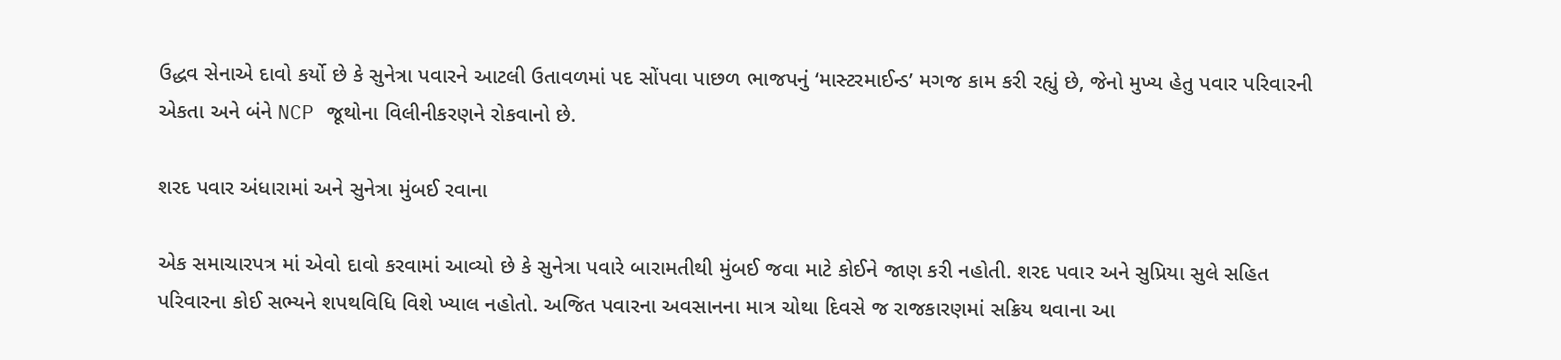ઉદ્ધવ સેનાએ દાવો કર્યો છે કે સુનેત્રા પવારને આટલી ઉતાવળમાં પદ સોંપવા પાછળ ભાજપનું ‘માસ્ટરમાઈન્ડ’ મગજ કામ કરી રહ્યું છે, જેનો મુખ્ય હેતુ પવાર પરિવારની એકતા અને બંને NCP જૂથોના વિલીનીકરણને રોકવાનો છે.

શરદ પવાર અંધારામાં અને સુનેત્રા મુંબઈ રવાના

એક સમાચારપત્ર માં એવો દાવો કરવામાં આવ્યો છે કે સુનેત્રા પવારે બારામતીથી મુંબઈ જવા માટે કોઈને જાણ કરી નહોતી. શરદ પવાર અને સુપ્રિયા સુલે સહિત પરિવારના કોઈ સભ્યને શપથવિધિ વિશે ખ્યાલ નહોતો. અજિત પવારના અવસાનના માત્ર ચોથા દિવસે જ રાજકારણમાં સક્રિય થવાના આ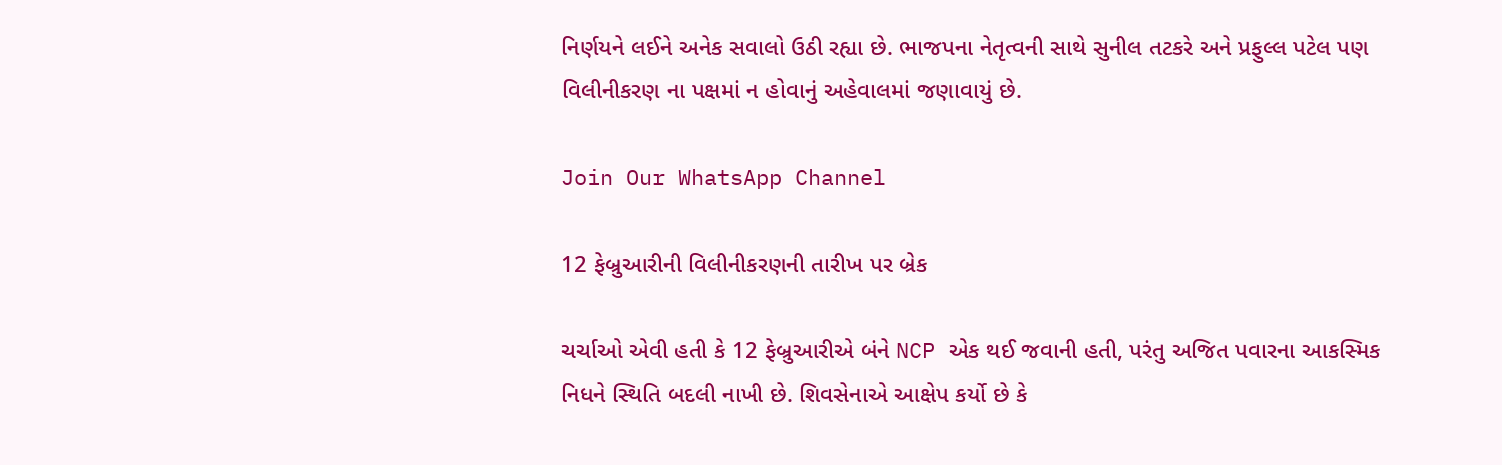નિર્ણયને લઈને અનેક સવાલો ઉઠી રહ્યા છે. ભાજપના નેતૃત્વની સાથે સુનીલ તટકરે અને પ્રફુલ્લ પટેલ પણ વિલીનીકરણ ના પક્ષમાં ન હોવાનું અહેવાલમાં જણાવાયું છે.

Join Our WhatsApp Channel

12 ફેબ્રુઆરીની વિલીનીકરણની તારીખ પર બ્રેક

ચર્ચાઓ એવી હતી કે 12 ફેબ્રુઆરીએ બંને NCP એક થઈ જવાની હતી, પરંતુ અજિત પવારના આકસ્મિક નિધને સ્થિતિ બદલી નાખી છે. શિવસેનાએ આક્ષેપ કર્યો છે કે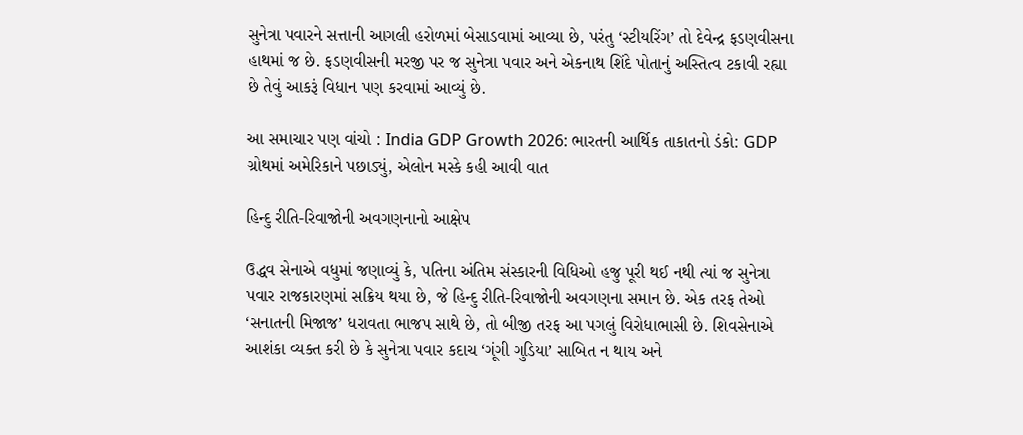સુનેત્રા પવારને સત્તાની આગલી હરોળમાં બેસાડવામાં આવ્યા છે, પરંતુ ‘સ્ટીયરિંગ’ તો દેવેન્દ્ર ફડણવીસના હાથમાં જ છે. ફડણવીસની મરજી પર જ સુનેત્રા પવાર અને એકનાથ શિંદે પોતાનું અસ્તિત્વ ટકાવી રહ્યા છે તેવું આકરૂં વિધાન પણ કરવામાં આવ્યું છે.

આ સમાચાર પણ વાંચો : India GDP Growth 2026: ભારતની આર્થિક તાકાતનો ડંકો: GDP ગ્રોથમાં અમેરિકાને પછાડ્યું, એલોન મસ્કે કહી આવી વાત

હિન્દુ રીતિ-રિવાજોની અવગણનાનો આક્ષેપ

ઉદ્ધવ સેનાએ વધુમાં જણાવ્યું કે, પતિના અંતિમ સંસ્કારની વિધિઓ હજુ પૂરી થઈ નથી ત્યાં જ સુનેત્રા પવાર રાજકારણમાં સક્રિય થયા છે, જે હિન્દુ રીતિ-રિવાજોની અવગણના સમાન છે. એક તરફ તેઓ ‘સનાતની મિજાજ’ ધરાવતા ભાજપ સાથે છે, તો બીજી તરફ આ પગલું વિરોધાભાસી છે. શિવસેનાએ આશંકા વ્યક્ત કરી છે કે સુનેત્રા પવાર કદાચ ‘ગૂંગી ગુડિયા’ સાબિત ન થાય અને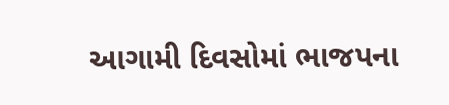આગામી દિવસોમાં ભાજપના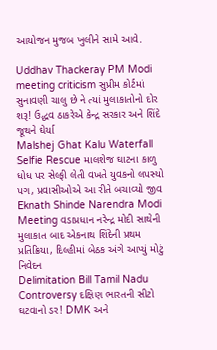આયોજન મુજબ ખુલીને સામે આવે.

Uddhav Thackeray PM Modi meeting criticism સુપ્રીમ કોર્ટમાં સુનાવણી ચાલુ છે ને ત્યાં મુલાકાતોનો દોર શરૂ! ઉદ્ધવ ઠાકરેએ કેન્દ્ર સરકાર અને શિંદે જૂથને ઘેર્યા
Malshej Ghat Kalu Waterfall Selfie Rescue માલશેજ ઘાટના કાળુ ધોધ પર સેલ્ફી લેતી વખતે યુવકનો લપસ્યો પગ, પ્રવાસીઓએ આ રીતે બચાવ્યો જીવ
Eknath Shinde Narendra Modi Meeting વડાપ્રધાન નરેન્દ્ર મોદી સાથેની મુલાકાત બાદ એકનાથ શિંદેની પ્રથમ પ્રતિક્રિયા, દિલ્હીમાં બેઠક અંગે આપ્યું મોટું નિવેદન
Delimitation Bill Tamil Nadu Controversy દક્ષિણ ભારતની સીટો ઘટવાનો ડર! DMK અને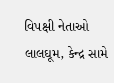વિપક્ષી નેતાઓ લાલઘૂમ, કેન્દ્ર સામે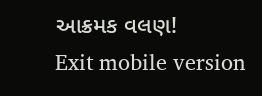આક્રમક વલણ!
Exit mobile version